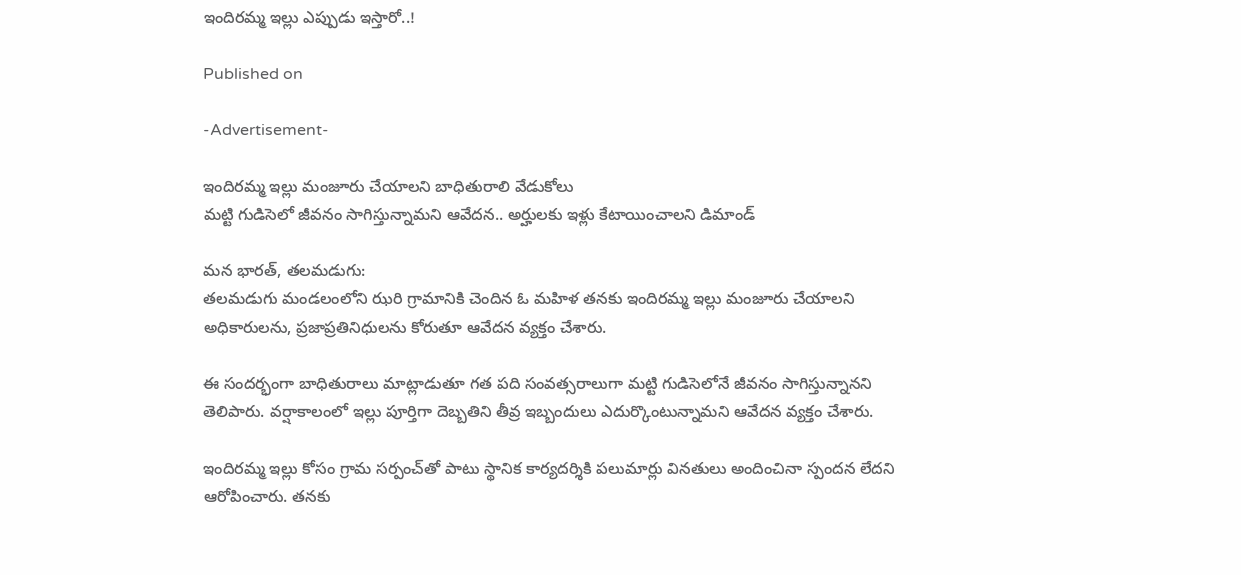ఇందిరమ్మ ఇల్లు ఎప్పుడు ఇస్తారో..!

Published on

-Advertisement-

ఇందిరమ్మ ఇల్లు మంజూరు చేయాలని బాధితురాలి వేడుకోలు
మట్టి గుడిసెలో జీవనం సాగిస్తున్నామని ఆవేదన.. అర్హులకు ఇళ్లు కేటాయించాలని డిమాండ్

మన భారత్, తలమడుగు:
తలమడుగు మండలంలోని ఝరి గ్రామానికి చెందిన ఓ మహిళ తనకు ఇందిరమ్మ ఇల్లు మంజూరు చేయాలని అధికారులను, ప్రజాప్రతినిధులను కోరుతూ ఆవేదన వ్యక్తం చేశారు.

ఈ సందర్భంగా బాధితురాలు మాట్లాడుతూ గత పది సంవత్సరాలుగా మట్టి గుడిసెలోనే జీవనం సాగిస్తున్నానని తెలిపారు. వర్షాకాలంలో ఇల్లు పూర్తిగా దెబ్బతిని తీవ్ర ఇబ్బందులు ఎదుర్కొంటున్నామని ఆవేదన వ్యక్తం చేశారు.

ఇందిరమ్మ ఇల్లు కోసం గ్రామ సర్పంచ్‌తో పాటు స్థానిక కార్యదర్శికి పలుమార్లు వినతులు అందించినా స్పందన లేదని ఆరోపించారు. తనకు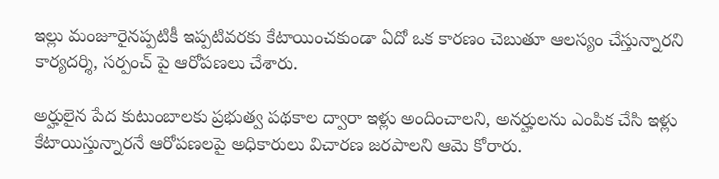ఇల్లు మంజూరైనప్పటికీ ఇప్పటివరకు కేటాయించకుండా ఏదో ఒక కారణం చెబుతూ ఆలస్యం చేస్తున్నారని కార్యదర్శి, సర్పంచ్ పై ఆరోపణలు చేశారు.

అర్హులైన పేద కుటుంబాలకు ప్రభుత్వ పథకాల ద్వారా ఇళ్లు అందించాలని, అనర్హులను ఎంపిక చేసి ఇళ్లు కేటాయిస్తున్నారనే ఆరోపణలపై అధికారులు విచారణ జరపాలని ఆమె కోరారు.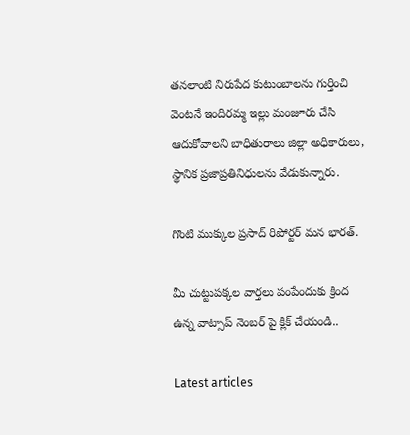తనలాంటి నిరుపేద కుటుంబాలను గుర్తించి వెంటనే ఇందిరమ్మ ఇల్లు మంజూరు చేసి ఆదుకోవాలని బాధితురాలు జిల్లా అధికారులు, స్థానిక ప్రజాప్రతినిధులను వేడుకున్నారు.

గొంటి ముక్కుల ప్రసాద్ రిపోర్టర్ మన భారత్.

మీ చుట్టుపక్కల వార్తలు పంపేందుకు క్రింద ఉన్న వాట్సాప్ నెంబర్ పై క్లిక్ చేయండి..

Latest articles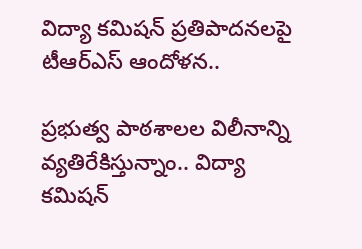విద్యా కమిషన్ ప్రతిపాదనలపై టీఆర్ఎస్ ఆందోళన..

ప్రభుత్వ పాఠశాలల విలీనాన్ని వ్యతిరేకిస్తున్నాం.. విద్యా కమిషన్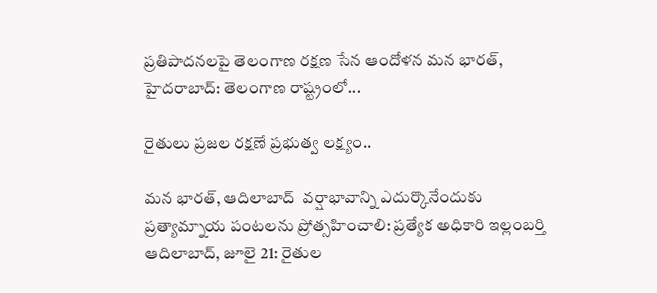ప్రతిపాదనలపై తెలంగాణ రక్షణ సేన ఆందోళన మన భారత్, హైదరాబాద్: తెలంగాణ రాష్ట్రంలో...

రైతులు ప్రజల రక్షణే ప్రభుత్వ లక్ష్యం..

మన భారత్, ఆదిలాబాద్  వర్షాభావాన్ని ఎదుర్కొనేందుకు ప్రత్యామ్నాయ పంటలను ప్రోత్సహించాలి: ప్రత్యేక అధికారి ఇల్లంబర్తి ఆదిలాబాద్, జూలై 21: రైతుల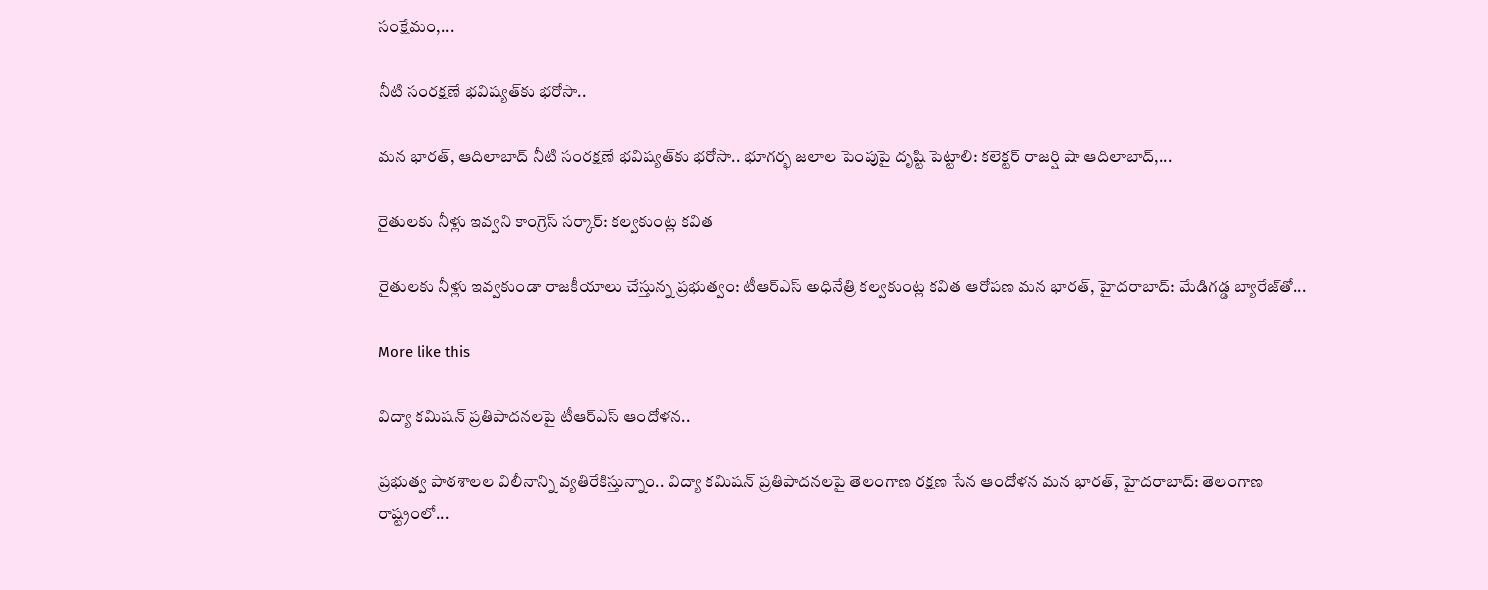సంక్షేమం,...

నీటి సంరక్షణే భవిష్యత్‌కు భరోసా..

మన భారత్, ఆదిలాబాద్ నీటి సంరక్షణే భవిష్యత్‌కు భరోసా.. భూగర్భ జలాల పెంపుపై దృష్టి పెట్టాలి: కలెక్టర్ రాజర్షి షా ఆదిలాబాద్,...

రైతులకు నీళ్లు ఇవ్వని కాంగ్రెస్ సర్కార్: కల్వకుంట్ల కవిత

రైతులకు నీళ్లు ఇవ్వకుండా రాజకీయాలు చేస్తున్న ప్రభుత్వం: టీఆర్ఎస్ అధినేత్రి కల్వకుంట్ల కవిత ఆరోపణ మన భారత్, హైదరాబాద్: మేడిగడ్డ బ్యారేజ్‌తో...

More like this

విద్యా కమిషన్ ప్రతిపాదనలపై టీఆర్ఎస్ ఆందోళన..

ప్రభుత్వ పాఠశాలల విలీనాన్ని వ్యతిరేకిస్తున్నాం.. విద్యా కమిషన్ ప్రతిపాదనలపై తెలంగాణ రక్షణ సేన ఆందోళన మన భారత్, హైదరాబాద్: తెలంగాణ రాష్ట్రంలో...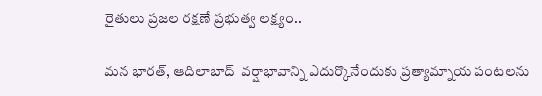రైతులు ప్రజల రక్షణే ప్రభుత్వ లక్ష్యం..

మన భారత్, ఆదిలాబాద్  వర్షాభావాన్ని ఎదుర్కొనేందుకు ప్రత్యామ్నాయ పంటలను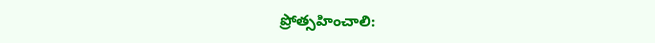ప్రోత్సహించాలి: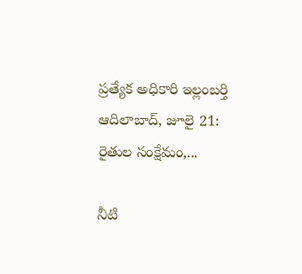ప్రత్యేక అధికారి ఇల్లంబర్తి ఆదిలాబాద్, జూలై 21: రైతుల సంక్షేమం,...

నీటి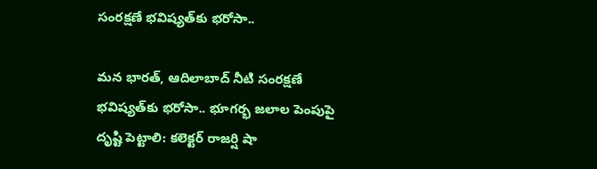సంరక్షణే భవిష్యత్‌కు భరోసా..

మన భారత్, ఆదిలాబాద్ నీటి సంరక్షణే భవిష్యత్‌కు భరోసా.. భూగర్భ జలాల పెంపుపై దృష్టి పెట్టాలి: కలెక్టర్ రాజర్షి షా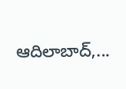ఆదిలాబాద్,...